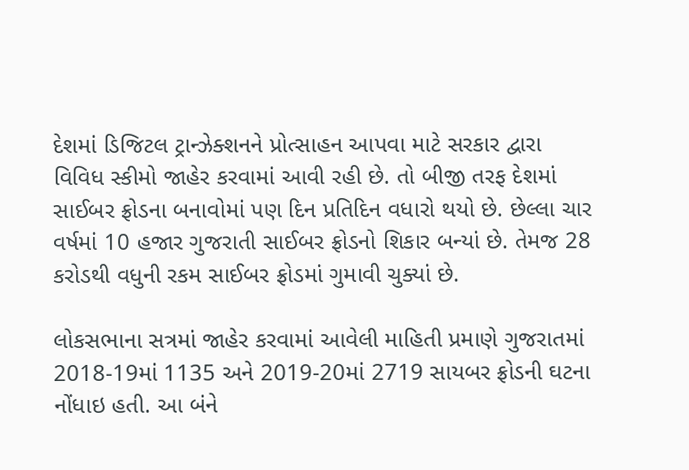દેશમાં ડિજિટલ ટ્રાન્ઝેક્શનને પ્રોત્સાહન આપવા માટે સરકાર દ્વારા વિવિધ સ્કીમો જાહેર કરવામાં આવી રહી છે. તો બીજી તરફ દેશમાં સાઈબર ફ્રોડના બનાવોમાં પણ દિન પ્રતિદિન વધારો થયો છે. છેલ્લા ચાર વર્ષમાં 10 હજાર ગુજરાતી સાઈબર ફ્રોડનો શિકાર બન્યાં છે. તેમજ 28 કરોડથી વધુની રકમ સાઈબર ફ્રોડમાં ગુમાવી ચુક્યાં છે.

લોકસભાના સત્રમાં જાહેર કરવામાં આવેલી માહિતી પ્રમાણે ગુજરાતમાં 2018-19માં 1135 અને 2019-20માં 2719 સાયબર ફ્રોડની ઘટના નોંધાઇ હતી. આ બંને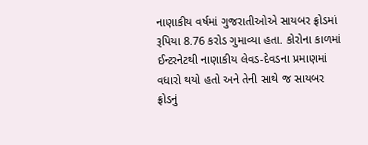નાણાકીય વર્ષમાં ગુજરાતીઓએ સાયબર ફ્રોડમાં રૂપિયા 8.76 કરોડ ગુમાવ્યા હતા. કોરોના કાળમાં ઈન્ટરનેટથી નાણાકીય લેવડ-દેવડના પ્રમાણમાં વધારો થયો હતો અને તેની સાથે જ સાયબર ફ્રોડનું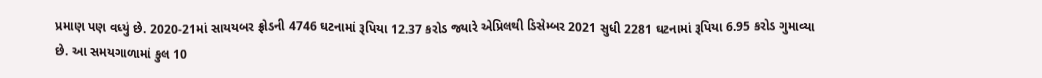પ્રમાણ પણ વધ્યું છે. 2020-21માં સાયયબર ફ્રોડની 4746 ઘટનામાં રૂપિયા 12.37 કરોડ જ્યારે એપ્રિલથી ડિસેમ્બર 2021 સુધી 2281 ઘટનામાં રૂપિયા 6.95 કરોડ ગુમાવ્યા છે. આ સમયગાળામાં કુલ 10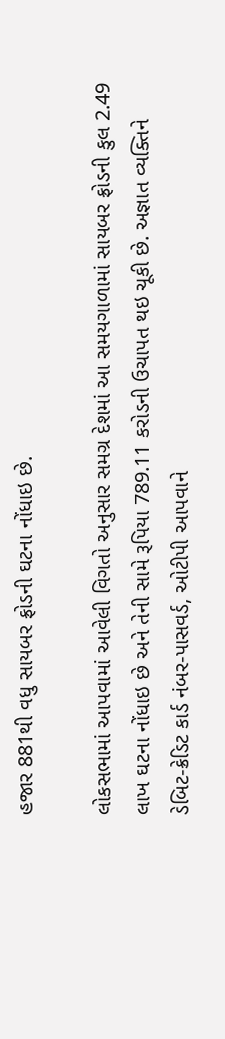હજાર 881થી વધુ સાયબર ફ્રોડની ઘટના નોંધાઇ છે.

લોકસભામાં આપવામાં આવેલી વિગતો અનુસાર સમગ્ર દેશમાં આ સમયગાળામાં સાયબર ફ્રોડની કુલ 2.49 લાખ ઘટના નોંધાઇ છે અને તેની સામે રૂપિયા 789.11 કરોડની ઉચાપત થઇ ચૂકી છે. અજ્ઞાત વ્યક્તિને ડેબિટ-ક્રેડિટ કાર્ડ નંબર-પાસવર્ડ, ઓટીપી આપવાને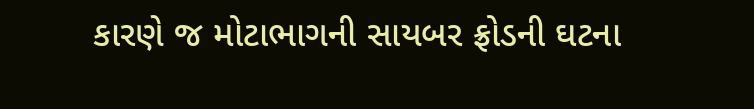કારણે જ મોટાભાગની સાયબર ફ્રોડની ઘટના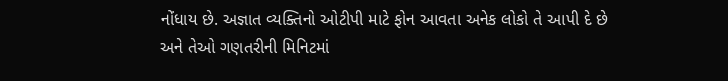નોંધાય છે. અજ્ઞાત વ્યક્તિનો ઓટીપી માટે ફોન આવતા અનેક લોકો તે આપી દે છે અને તેઓ ગણતરીની મિનિટમાં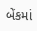બેંકમાં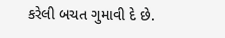કરેલી બચત ગુમાવી દે છે.